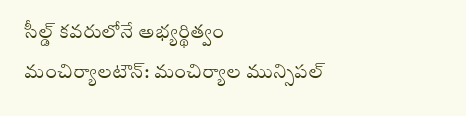సీల్డ్ కవరులోనే అభ్యర్థిత్వం
మంచిర్యాలటౌన్: మంచిర్యాల మున్సిపల్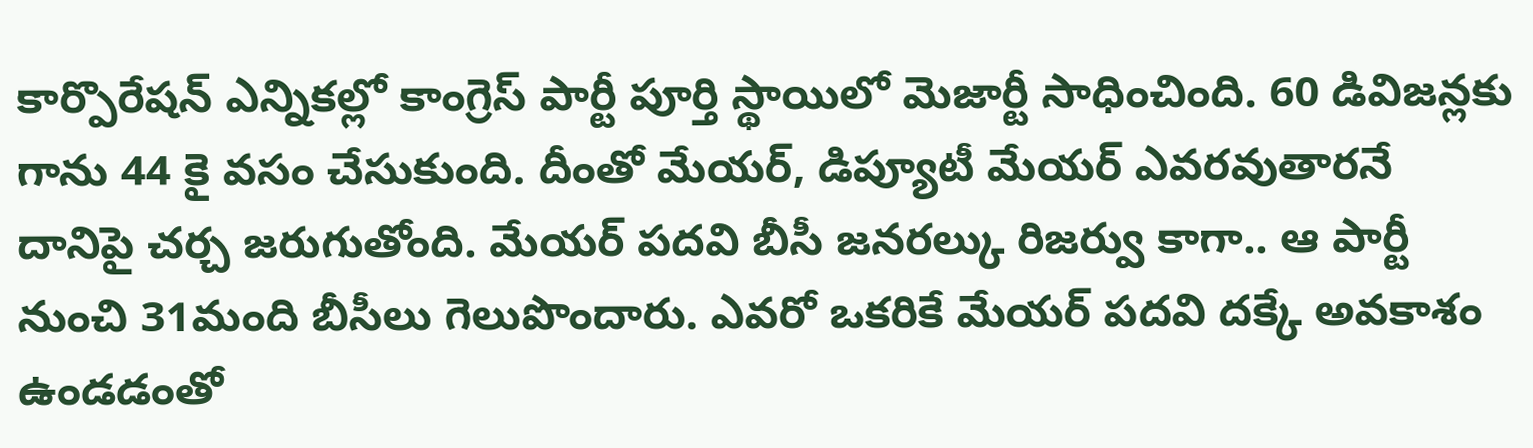కార్పొరేషన్ ఎన్నికల్లో కాంగ్రెస్ పార్టీ పూర్తి స్థాయిలో మెజార్టీ సాధించింది. 60 డివిజన్లకు గాను 44 కై వసం చేసుకుంది. దీంతో మేయర్, డిప్యూటీ మేయర్ ఎవరవుతారనే దానిపై చర్చ జరుగుతోంది. మేయర్ పదవి బీసీ జనరల్కు రిజర్వు కాగా.. ఆ పార్టీ నుంచి 31మంది బీసీలు గెలుపొందారు. ఎవరో ఒకరికే మేయర్ పదవి దక్కే అవకాశం ఉండడంతో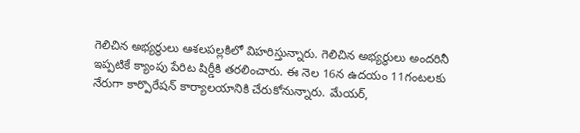గెలిచిన అభ్యర్థులు ఆశలపల్లకిలో విహరిస్తున్నారు. గెలిచిన అభ్యర్థులు అందరినీ ఇప్పటికే క్యాంపు పేరిట షిర్డీకి తరలించారు. ఈ నెల 16న ఉదయం 11గంటలకు నేరుగా కార్పొరేషన్ కార్యాలయానికి చేరుకోనున్నారు. మేయర్,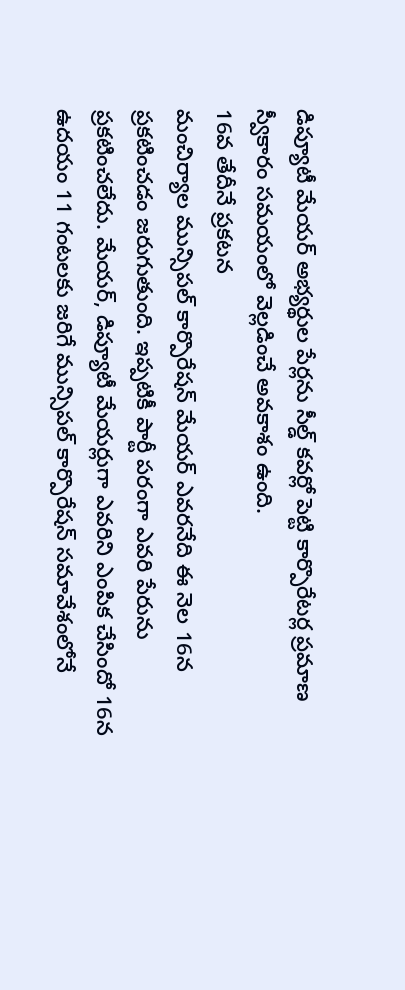డిప్యూటీ మేయర్ అభ్యర్థుల పేర్లను సీల్డ్ కవర్లో పెట్టి కార్పొరేటర్ల ప్రమాణ స్వీకారం సమయంలో వెల్లడించే అవకాశం ఉంది.
16వ తేదీనే ప్రకటన
మంచిర్యాల మున్సిపల్ కార్పొరేషన్ మేయర్ ఎవరనేది ఈ నెల 16న ప్రకటించడం జరుగుతుంది. ఇప్పటికీ పార్టీ పరంగా ఎవరి పేరును ప్రకటించలేదు. మేయర్, డిప్యూటీ మేయర్లుగా ఎవరిని ఎంపిక చేసిందో 16న ఉదయం 11 గంటలకు జరిగే మున్సిపల్ కార్పొరేషన్ సమావేశంలోనే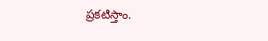ప్రకటిస్తాం.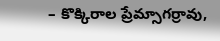– కొక్కిరాల ప్రేమ్సాగర్రావు,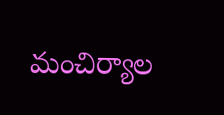మంచిర్యాల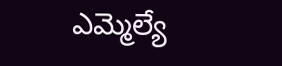ఎమ్మెల్యే